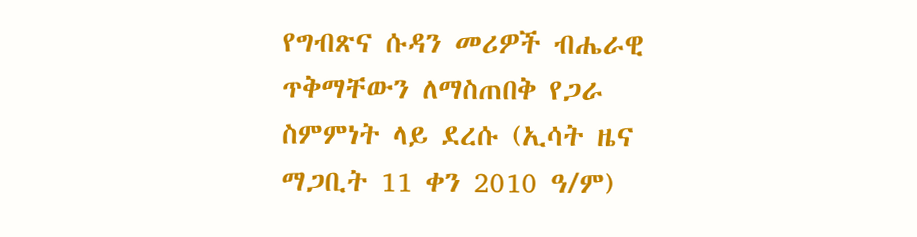የግብጽና ሱዳን መሪዎች ብሔራዊ ጥቅማቸውን ለማስጠበቅ የጋራ ስምምነት ላይ ደረሱ (ኢሳት ዜና ማጋቢት 11 ቀን 2010 ዓ/ም)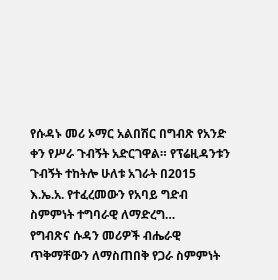የሱዳኑ መሪ ኦማር አልበሽር በግብጽ የአንድ ቀን የሥራ ጉብኝት አድርገዋል። የፕሬዚዳንቱን ጉብኝት ተከትሎ ሁለቱ አገራት በ2015 እ.ኤ.አ. የተፈረመውን የአባይ ግድብ ስምምነት ተግባራዊ ለማድረግ…
የግብጽና ሱዳን መሪዎች ብሔራዊ ጥቅማቸውን ለማስጠበቅ የጋራ ስምምነት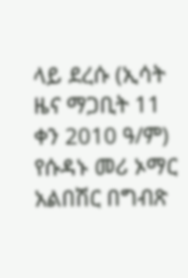ላይ ደረሱ (ኢሳት ዜና ማጋቢት 11 ቀን 2010 ዓ/ም) የሱዳኑ መሪ ኦማር አልበሽር በግብጽ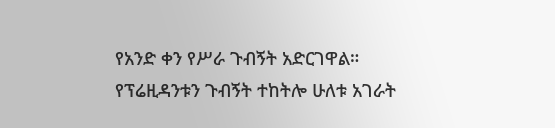የአንድ ቀን የሥራ ጉብኝት አድርገዋል። የፕሬዚዳንቱን ጉብኝት ተከትሎ ሁለቱ አገራት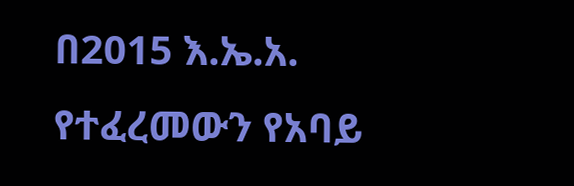በ2015 እ.ኤ.አ. የተፈረመውን የአባይ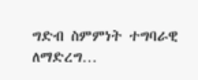ግድብ ስምምነት ተግባራዊ ለማድረግ…